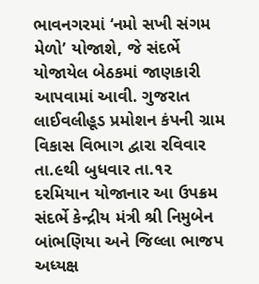ભાવનગરમાં ‘નમો સખી સંગમ મેળો’ યોજાશે, જે સંદર્ભે યોજાયેલ બેઠકમાં જાણકારી આપવામાં આવી. ગુજરાત લાઈવલીહૂડ પ્રમોશન કંપની ગ્રામ વિકાસ વિભાગ દ્વારા રવિવાર તા.૯થી બુધવાર તા.૧૨ દરમિયાન યોજાનાર આ ઉપક્રમ સંદર્ભે કેન્દ્રીય મંત્રી શ્રી નિમુબેન બાંભણિયા અને જિલ્લા ભાજપ અધ્યક્ષ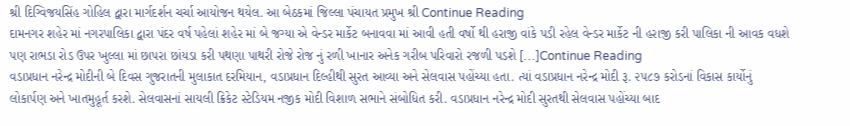શ્રી દિગ્વિજયસિંહ ગોહિલ દ્વારા માર્ગદર્શન ચર્ચા આયોજન થયેલ. આ બેઠકમાં જિલ્લા પંચાયત પ્રમુખ શ્રી Continue Reading
દામનગર શહેર માં નગરપાલિકા દ્વારા પંદર વર્ષ પહેલાં શહેર માં બે જગ્યા એ વેન્ડર માર્કેટ બનાવવા માં આવી હતી વર્ષો થી હરાજી વાંકે પડી રહેલ વેન્ડર માર્કેટ ની હરાજી કરી પાલિકા ની આવક વધશે પણ રાભડા રોડ ઉપર ખુલ્લા માં છાપરા છાંયડા કરી પથણા પાથરી રોજે રોજ નું રળી ખાનાર અનેક ગરીબ પરિવારો રજળી પડશે […]Continue Reading
વડાપ્રધાન નરેન્દ્ર મોદીની બે દિવસ ગુજરાતની મુલાકાત દરમિયાન, વડાપ્રધાન દિલ્હીથી સુરત આવ્યા અને સેલવાસ પહોંચ્યા હતા. ત્યાં વડાપ્રધાન નરેન્દ્ર મોદી રૂ. ૨૫૮૭ કરોડનાં વિકાસ કાર્યોનું લોકાર્પણ અને ખાતમુહૂર્ત કરશે. સેલવાસનાં સાયલી ક્રિકેટ સ્ટેડિયમ નજીક મોદી વિશાળ સભાને સંબોધિત કરી. વડાપ્રધાન નરેન્દ્ર મોદી સુરતથી સેલવાસ પહોંચ્યા બાદ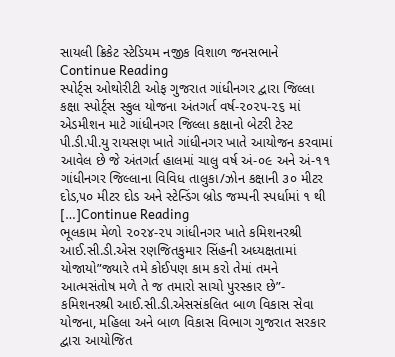સાયલી ક્રિકેટ સ્ટેડિયમ નજીક વિશાળ જનસભાને Continue Reading
સ્પોર્ટ્સ ઓથોરીટી ઓફ ગુજરાત ગાંધીનગર દ્વારા જિલ્લા કક્ષા સ્પોર્ટ્સ સ્કુલ યોજના અંતગર્ત વર્ષ-૨૦૨૫-૨૬ માં એડમીશન માટે ગાંધીનગર જિલ્લા કક્ષાનો બેટરી ટેસ્ટ પી.ડી.પી.યુ રાયસણ ખાતે ગાંધીનગર ખાતે આયોજન કરવામાં આવેલ છે જે અંતગર્ત હાલમાં ચાલુ વર્ષ અં-૦૯ અને અં-૧૧ ગાંધીનગર જિલ્લાના વિવિધ તાલુકા/ઝોન કક્ષાની ૩૦ મીટર દોડ,૫૦ મીટર દોડ અને સ્ટેન્ડિંગ બ્રોડ જમ્પની સ્પર્ધામાં ૧ થી […]Continue Reading
ભૂલકામ મેળો ૨૦૨૪-૨૫ ગાંધીનગર ખાતે કમિશનરશ્રી આઈ.સી.ડી.એસ રણજિતકુમાર સિંહની અધ્યક્ષતામાં યોજાયો”જ્યારે તમે કોઈપણ કામ કરો તેમાં તમને આત્મસંતોષ મળે તે જ તમારો સાચો પુરસ્કાર છે”- કમિશનરશ્રી આઈ.સી.ડી.એસસંકલિત બાળ વિકાસ સેવા યોજના, મહિલા અને બાળ વિકાસ વિભાગ ગુજરાત સરકાર દ્વારા આયોજિત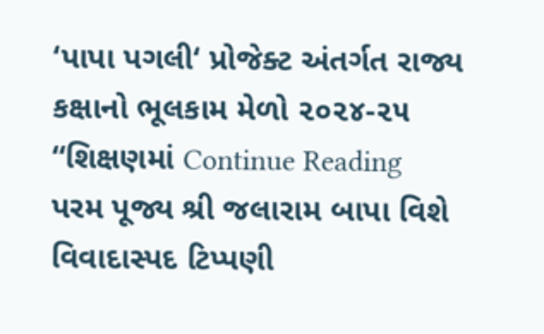‘પાપા પગલી‘ પ્રોજેક્ટ અંતર્ગત રાજ્ય કક્ષાનો ભૂલકામ મેળો ૨૦૨૪-૨૫ “શિક્ષણમાં Continue Reading
પરમ પૂજ્ય શ્રી જલારામ બાપા વિશે વિવાદાસ્પદ ટિપ્પણી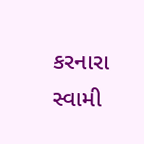કરનારા સ્વામી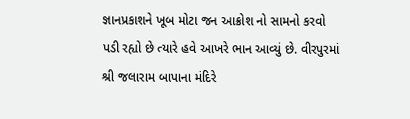જ્ઞાનપ્રકાશને ખૂબ મોટા જન આક્રોશ નો સામનો કરવો પડી રહ્યો છે ત્યારે હવે આખરે ભાન આવ્યું છે. વીરપુરમાં શ્રી જલારામ બાપાના મંદિરે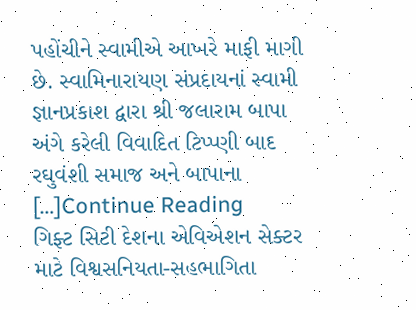પહોંચીને સ્વામીએ આખરે માફી માગી છે. સ્વામિનારાયણ સંપ્રદાયનાં સ્વામી જ્ઞાનપ્રકાશ દ્વારા શ્રી જલારામ બાપા અંગે કરેલી વિવાદિત ટિપ્પ્ણી બાદ રઘુવંશી સમાજ અને બાપાના […]Continue Reading
ગિફ્ટ સિટી દેશના એવિએશન સેક્ટર માટે વિશ્વસનિયતા-સહભાગિતા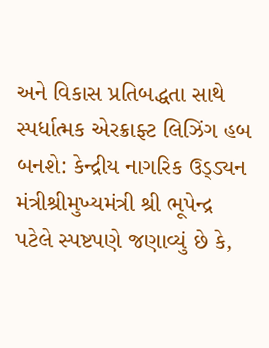અને વિકાસ પ્રતિબદ્ધતા સાથે સ્પર્ધાત્મક એરક્રાફ્ટ લિઝિંગ હબ બનશે: કેન્દ્રીય નાગરિક ઉડ્ડ્યન મંત્રીશ્રીમુખ્યમંત્રી શ્રી ભૂપેન્દ્ર પટેલે સ્પષ્ટપણે જણાવ્યું છે કે,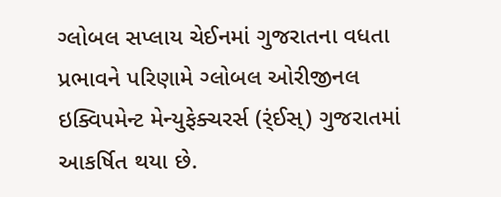ગ્લોબલ સપ્લાય ચેઈનમાં ગુજરાતના વધતા પ્રભાવને પરિણામે ગ્લોબલ ઓરીજીનલ ઇક્વિપમેન્ટ મેન્યુફેક્ચરર્સ (ર્ંઈસ્) ગુજરાતમાં આકર્ષિત થયા છે.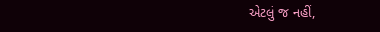એટલું જ નહીં,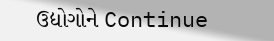ઉદ્યોગોને Continue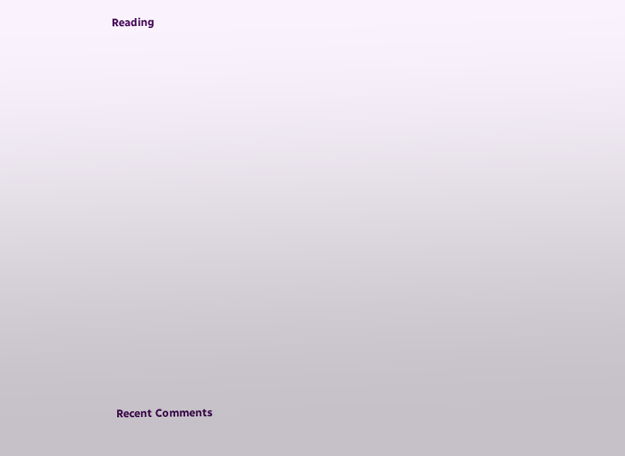Reading


















Recent Comments